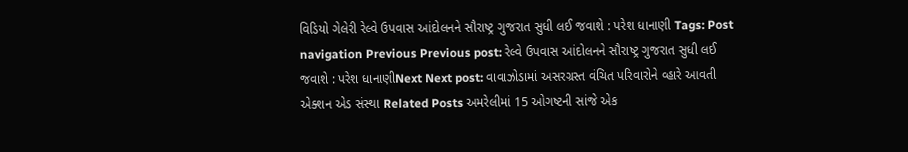વિડિયો ગેલેરી રેલ્વે ઉપવાસ આંદોલનને સૌરાષ્ટ્ર ગુજરાત સુધી લઈ જવાશે : પરેશ ધાનાણી Tags: Post navigation Previous Previous post: રેલ્વે ઉપવાસ આંદોલનને સૌરાષ્ટ્ર ગુજરાત સુધી લઈ જવાશે : પરેશ ધાનાણીNext Next post: વાવાઝોડામાં અસરગ્રસ્ત વંચિત પરિવારોને વ્હારે આવતી એક્શન એડ સંસ્થા Related Posts અમરેલીમાં 15 ઓગષ્ટની સાંજે એક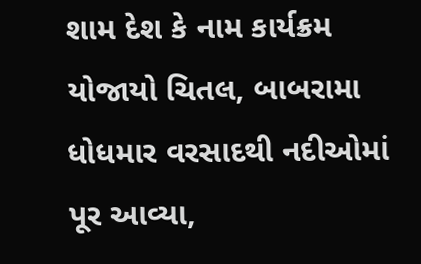શામ દેશ કે નામ કાર્યક્રમ યોજાયો ચિતલ, બાબરામા ધોધમાર વરસાદથી નદીઓમાં પૂર આવ્યા,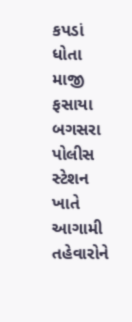કપડાં ધોતા માજી ફસાયા બગસરા પોલીસ સ્ટેશન ખાતે આગામી તહેવારોને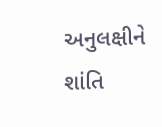અનુલક્ષીને શાંતિ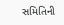સમિતિની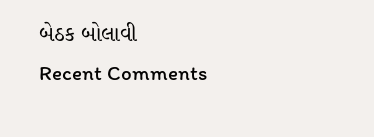બેઠક બોલાવી
Recent Comments